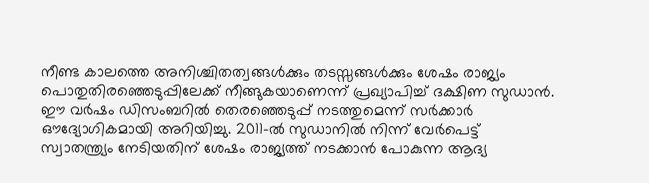നീണ്ട കാലത്തെ അനിശ്ചിതത്വങ്ങൾക്കും തടസ്സങ്ങൾക്കും ശേഷം രാജ്യം പൊതുതിരഞ്ഞെടുപ്പിലേക്ക് നീങ്ങുകയാണെന്ന് പ്രഖ്യാപിച്ച് ദക്ഷിണ സുഡാൻ. ഈ വർഷം ഡിസംബറിൽ തെരഞ്ഞെടുപ്പ് നടത്തുമെന്ന് സർക്കാർ ഔദ്യോഗികമായി അറിയിച്ചു. 2011-ൽ സുഡാനിൽ നിന്ന് വേർപെട്ട് സ്വാതന്ത്ര്യം നേടിയതിന് ശേഷം രാജ്യത്ത് നടക്കാൻ പോകുന്ന ആദ്യ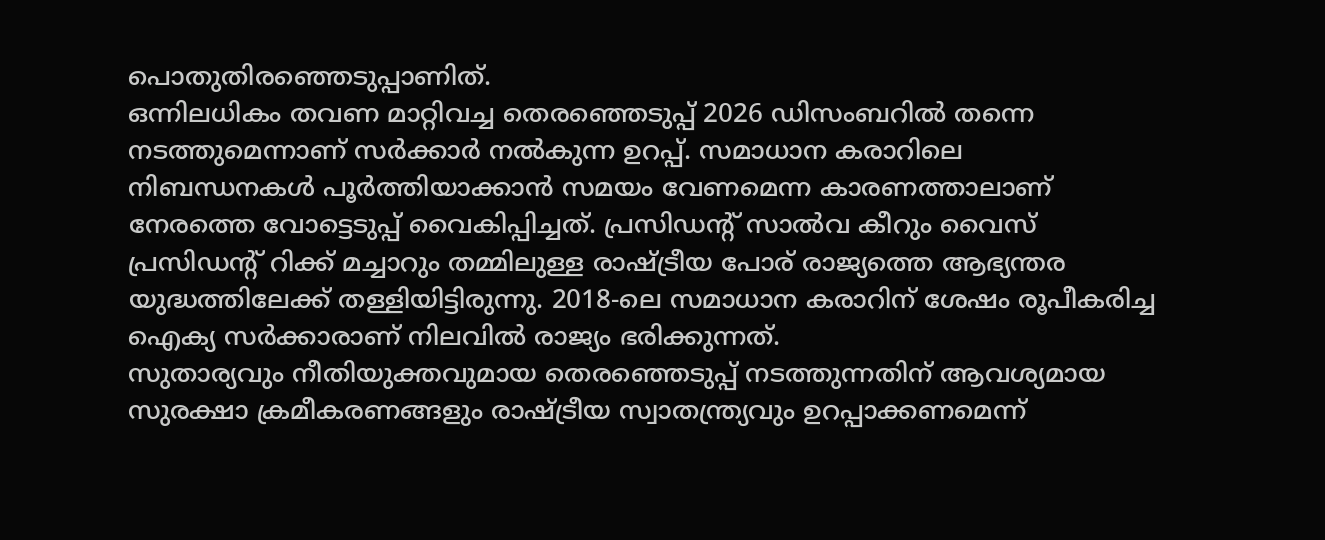പൊതുതിരഞ്ഞെടുപ്പാണിത്.
ഒന്നിലധികം തവണ മാറ്റിവച്ച തെരഞ്ഞെടുപ്പ് 2026 ഡിസംബറിൽ തന്നെ നടത്തുമെന്നാണ് സർക്കാർ നൽകുന്ന ഉറപ്പ്. സമാധാന കരാറിലെ നിബന്ധനകൾ പൂർത്തിയാക്കാൻ സമയം വേണമെന്ന കാരണത്താലാണ് നേരത്തെ വോട്ടെടുപ്പ് വൈകിപ്പിച്ചത്. പ്രസിഡന്റ് സാൽവ കീറും വൈസ് പ്രസിഡന്റ് റിക്ക് മച്ചാറും തമ്മിലുള്ള രാഷ്ട്രീയ പോര് രാജ്യത്തെ ആഭ്യന്തര യുദ്ധത്തിലേക്ക് തള്ളിയിട്ടിരുന്നു. 2018-ലെ സമാധാന കരാറിന് ശേഷം രൂപീകരിച്ച ഐക്യ സർക്കാരാണ് നിലവിൽ രാജ്യം ഭരിക്കുന്നത്.
സുതാര്യവും നീതിയുക്തവുമായ തെരഞ്ഞെടുപ്പ് നടത്തുന്നതിന് ആവശ്യമായ സുരക്ഷാ ക്രമീകരണങ്ങളും രാഷ്ട്രീയ സ്വാതന്ത്ര്യവും ഉറപ്പാക്കണമെന്ന്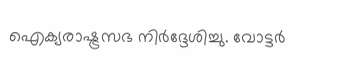ഐക്യരാഷ്ട്രസഭ നിർദ്ദേശിച്ചു. വോട്ടർ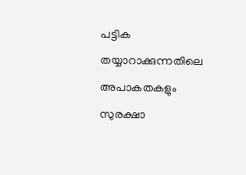പട്ടിക തയ്യാറാക്കുന്നതിലെ അപാകതകളും സുരക്ഷാ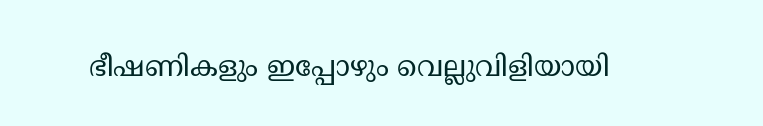ഭീഷണികളും ഇപ്പോഴും വെല്ലുവിളിയായി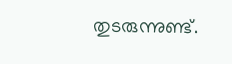തുടരുന്നുണ്ട്.